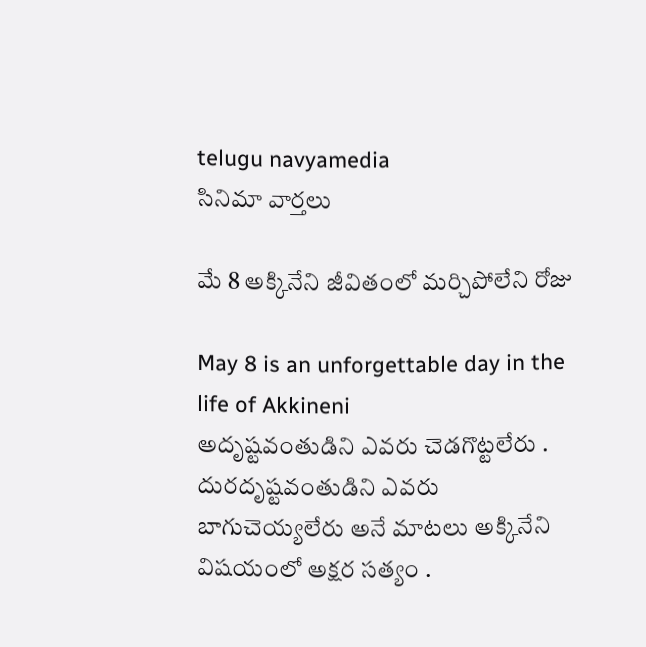telugu navyamedia
సినిమా వార్తలు

మే 8 అక్కినేని జీవితంలో మర్చిపోలేని రోజు

May 8 is an unforgettable day in the life of Akkineni
అదృష్టవంతుడిని ఎవరు చెడగొట్టలేరు . దురదృష్టవంతుడిని ఎవరు బాగుచెయ్యలేరు అనే మాటలు అక్కినేని విషయంలో అక్షర సత్యం .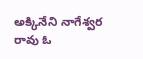అక్కినేని నాగేశ్వర రావు ఓ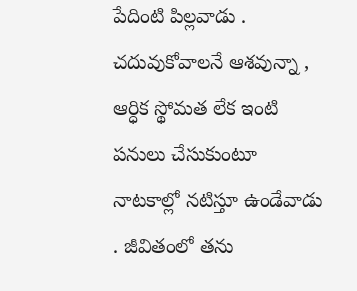పేదింటి పిల్లవాడు . చదువుకోవాలనే ఆశవున్నా , ఆర్ధిక స్థోమత లేక ఇంటి పనులు చేసుకుంటూ నాటకాల్లో నటిస్తూ ఉండేవాడు . జీవితంలో తను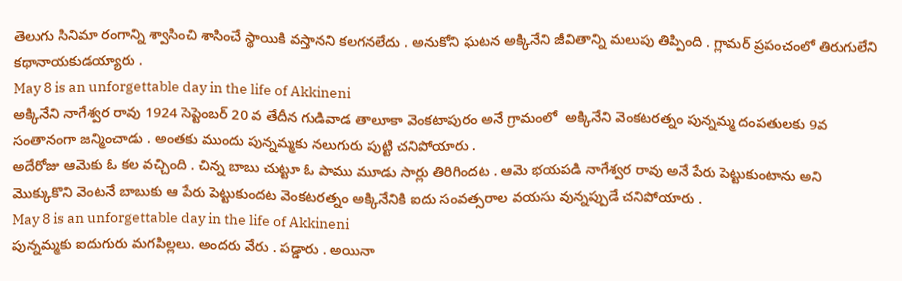తెలుగు సినిమా రంగాన్ని శ్వాసించి శాసించే స్థాయికి వస్తానని కలగనలేదు . అనుకోని ఘటన అక్కినేని జీవితాన్ని మలుపు తిప్పింది . గ్లామర్ ప్రపంచంలో తిరుగులేని కథానాయకుడయ్యారు .
May 8 is an unforgettable day in the life of Akkineni
అక్కినేని నాగేశ్వర రావు 1924 సెప్టెంబర్ 20 వ తేదీన గుడివాడ తాలూకా వెంకటాపురం అనే గ్రామంలో  అక్కినేని వెంకటరత్నం పున్నమ్మ దంపతులకు 9వ సంతానంగా జన్మించాడు . అంతకు ముందు పున్నమ్మకు నలుగురు పుట్టి చనిపోయారు .
అదేరోజు ఆమెకు ఓ కల వచ్చింది . చిన్న బాబు చుట్టూ ఓ పాము మూడు సార్లు తిరిగిందట . ఆమె భయపడి నాగేశ్వర రావు అనే పేరు పెట్టుకుంటాను అని మొక్కుకొని వెంటనే బాబుకు ఆ పేరు పెట్టుకుందట వెంకటరత్నం అక్కినేనికి ఐదు సంవత్సరాల వయసు వున్నప్పుడే చనిపోయారు .
May 8 is an unforgettable day in the life of Akkineni
పున్నమ్మకు ఐదుగురు మగపిల్లలు. అందరు వేరు . పడ్డారు . అయినా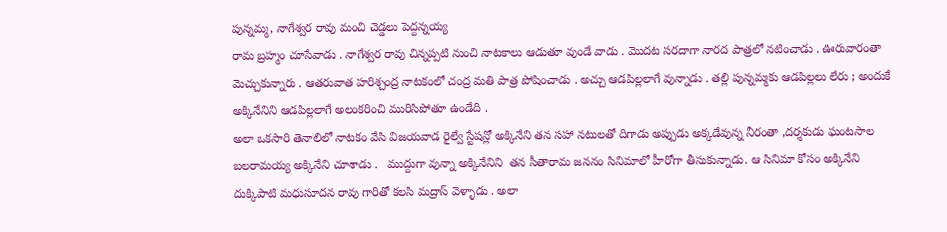పున్నమ్మ, నాగేశ్వర రావు మంచి చెడ్డలు పెద్దన్నయ్య
రామ బ్రహ్మం చూసేవాడు . నాగేశ్వర రావు చిన్నప్పటి నుంచి నాటకాలు ఆడుతూ వుండే వాడు . మొదట సరదాగా నారద పాత్రలో నటించాడు . ఊరువారంతా మెచ్చుకున్నారు . ఆతరువాత హరిశ్చంద్ర నాటకంలో చంద్ర మతి పాత్ర పోషించాడు . అచ్చు ఆడపిల్లలాగే వున్నాడు . తల్లి పున్నమ్మకు ఆడపిల్లలు లేరు ; అందుకే అక్కినేనిని ఆడపిల్లలాగే అలంకరించి మురిసిపోతూ ఉండేది .
అలా ఒకసారి తెనాలిలో నాటకం వేసి విజయవాడ రైల్వే స్టేషన్లో అక్కినేని తన సహా నటులతో దిగాడు అప్పుడు అక్కడేవున్న నీరంతా ,దర్శకుడు ఘంటసాల బలరామయ్య అక్కినేని చూశాడు .   ముద్దుగా వున్నా అక్కినేనిని  తన సీతారామ జననం సినిమాలో హీరోగా తీసుకున్నాడు. ఆ సినిమా కోసం అక్కినేని దుక్కిపాటి మధుసూదన రావు గారితో కలసి మద్రాస్ వెళ్ళాడు . అలా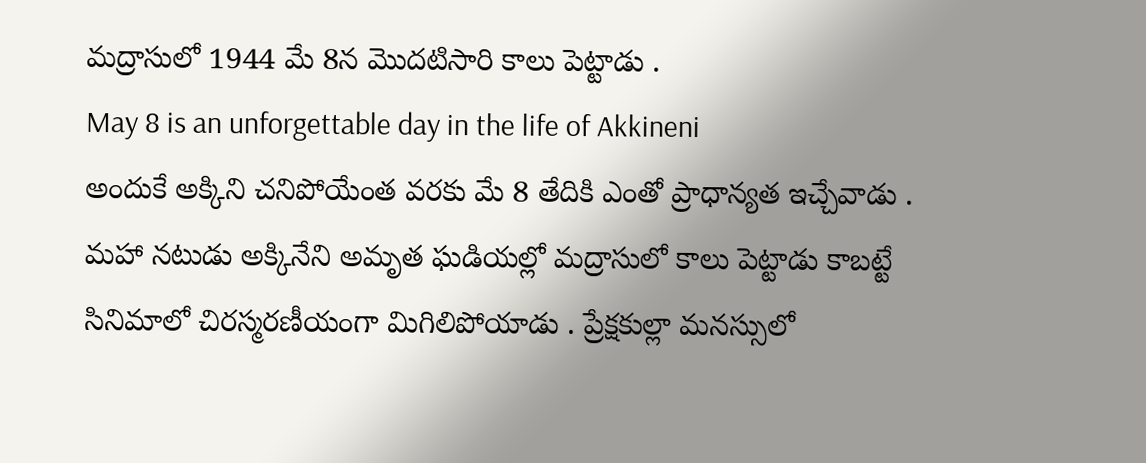మద్రాసులో 1944 మే 8న మొదటిసారి కాలు పెట్టాడు .
May 8 is an unforgettable day in the life of Akkineni
అందుకే అక్కిని చనిపోయేంత వరకు మే 8 తేదికి ఎంతో ప్రాధాన్యత ఇచ్చేవాడు . మహా నటుడు అక్కినేని అమృత ఘడియల్లో మద్రాసులో కాలు పెట్టాడు కాబట్టే సినిమాలో చిరస్మరణీయంగా మిగిలిపోయాడు . ప్రేక్షకుల్లా మనస్సులో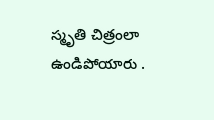స్మృతి చిత్రంలా ఉండిపోయారు .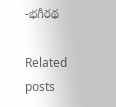-భగీరథ

Related posts